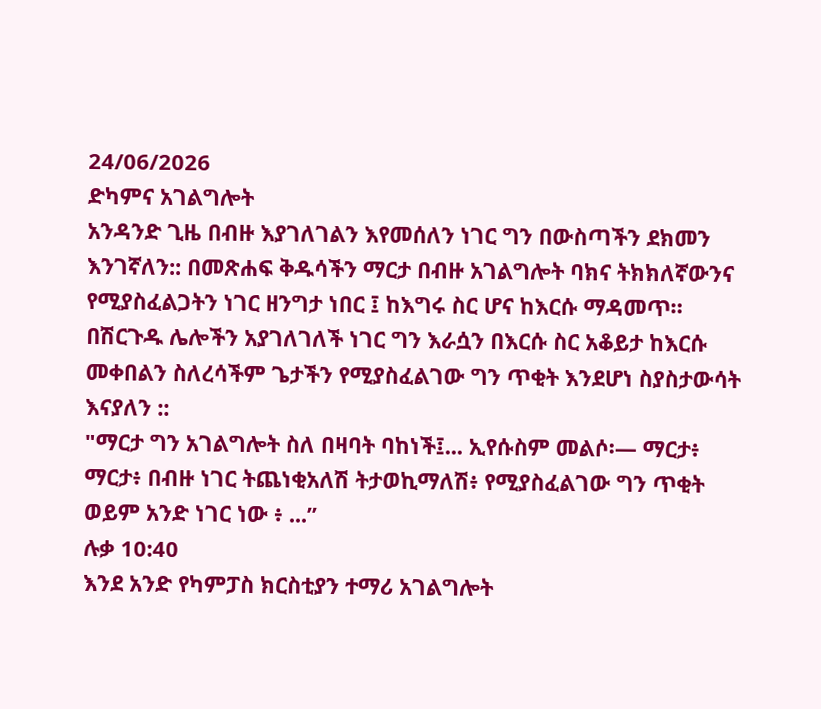24/06/2026
ድካምና አገልግሎት
አንዳንድ ጊዜ በብዙ እያገለገልን እየመሰለን ነገር ግን በውስጣችን ደክመን እንገኛለን:: በመጽሐፍ ቅዱሳችን ማርታ በብዙ አገልግሎት ባክና ትክክለኛውንና የሚያስፈልጋትን ነገር ዘንግታ ነበር ፤ ከእግሩ ስር ሆና ከእርሱ ማዳመጥ። በሽርጉዱ ሌሎችን አያገለገለች ነገር ግን እራሷን በእርሱ ስር አቆይታ ከእርሱ መቀበልን ስለረሳችም ጌታችን የሚያስፈልገው ግን ጥቂት እንደሆነ ስያስታውሳት እናያለን ::
"ማርታ ግን አገልግሎት ስለ በዛባት ባከነች፤... ኢየሱስም መልሶ፡— ማርታ፥ ማርታ፥ በብዙ ነገር ትጨነቂአለሽ ትታወኪማለሽ፥ የሚያስፈልገው ግን ጥቂት ወይም አንድ ነገር ነው ፥ ...”
ሉቃ 10:40
እንደ አንድ የካምፓስ ክርስቲያን ተማሪ አገልግሎት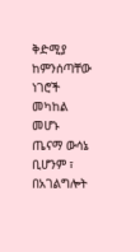ቅድሚያ ከምንሰጣቸው ነገሮች መካከል መሆኑ ጤናማ ውሳኔ ቢሆንም ፣ በአገልግሎት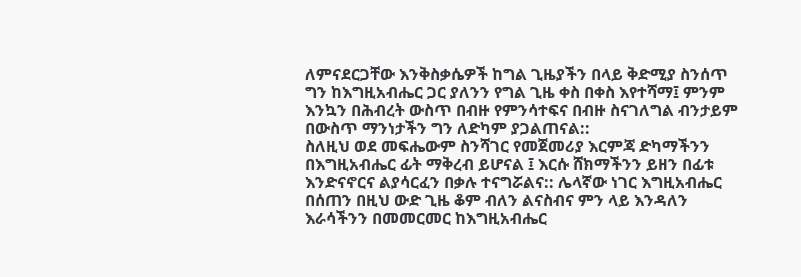ለምናደርጋቸው እንቅስቃሴዎች ከግል ጊዜያችን በላይ ቅድሚያ ስንሰጥ ግን ከእግዚአብሔር ጋር ያለንን የግል ጊዜ ቀስ በቀስ እየተሻማ፤ ምንም እንኳን በሕብረት ውስጥ በብዙ የምንሳተፍና በብዙ ስናገለግል ብንታይም በውስጥ ማንነታችን ግን ለድካም ያጋልጠናል::
ስለዚህ ወደ መፍሔውም ስንሻገር የመጀመሪያ እርምጃ ድካማችንን በእግዚአብሔር ፊት ማቅረብ ይሆናል ፤ እርሱ ሸክማችንን ይዘን በፊቱ እንድናኖርና ልያሳርፈን በቃሉ ተናግሯልና:: ሌላኛው ነገር እግዚአብሔር በሰጠን በዚህ ውድ ጊዜ ቆም ብለን ልናስብና ምን ላይ እንዳለን እራሳችንን በመመርመር ከእግዚአብሔር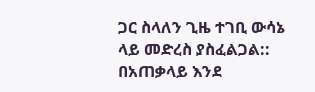ጋር ስላለን ጊዜ ተገቢ ውሳኔ ላይ መድረስ ያስፈልጋል::
በአጠቃላይ እንደ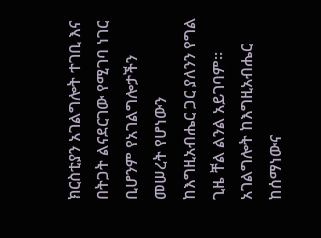ክርስቲያን አገልግሎት ተገቢ እና በትጋት ልናደርገው የሚገባ ነገር ቢሆንም የአገልግሎታችን መሠረት የሆነውን ከእግዚአብሔር ጋር ያለንን የግል ጊዜ ቸል ልንል አይገባም። አገልግሎት ከእግዚአብሔር ከሰማነውና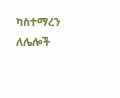ካስተማረን ለሌሎች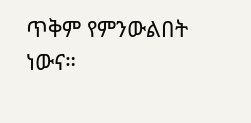ጥቅም የምንውልበት ነውና።